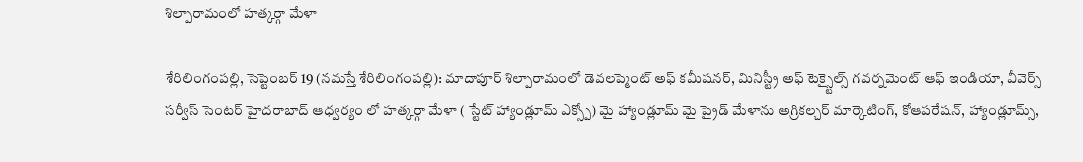శిల్పారామంలో హత్కర్గా మేళా

శేరిలింగంప‌ల్లి, సెప్టెంబ‌ర్ 19 (న‌మ‌స్తే శేరిలింగంప‌ల్లి): మాదాపూర్ శిల్పారామంలో డెవలప్మెంట్ అఫ్ కమీషనర్, మినిస్ట్రీ అఫ్ టెక్స్టైల్స్ గవర్నమెంట్ ఆఫ్ ఇండియా, వీవెర్స్ సర్వీస్ సెంటర్ హైదరాబాద్ ఆధ్వర్యం లో హత్కర్గా మేళా ( స్టేట్ హ్యాండ్లూమ్ ఎక్స్పో) మై హ్యాండ్లూమ్ మై ప్రైడ్ మేళాను అగ్రికల్చర్ మార్కెటింగ్, కోఆపరేషన్, హ్యాండ్లూమ్స్,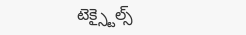టెక్స్టైల్స్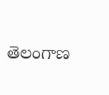తెలంగాణ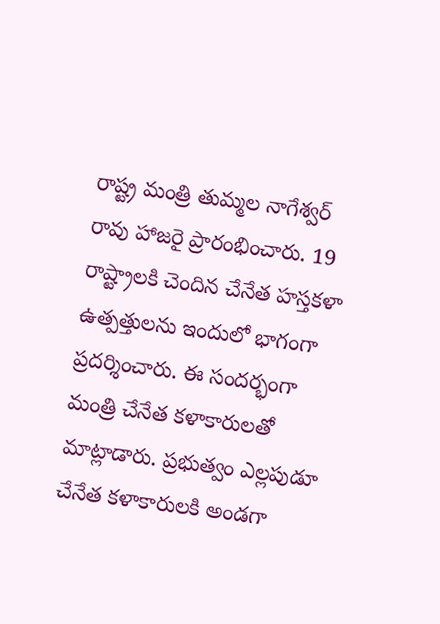రాష్ట్ర మంత్రి తుమ్మల నాగేశ్వర్ రావు హాజ‌రై ప్రారంభించారు. 19 రాష్ట్రాలకి చెందిన చేనేత హస్తకళా ఉత్పత్తుల‌ను ఇందులో భాగంగా ప్రదర్శించారు. ఈ సంద‌ర్భంగా మంత్రి చేనేత కళాకారులతో మాట్లాడారు. ప్రభుత్వం ఎల్లపుడూ చేనేత కళాకారులకి అండగా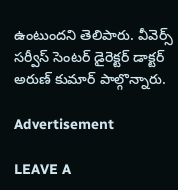ఉంటుంద‌ని తెలిపారు. వీవెర్స్ సర్వీస్ సెంటర్ డైరెక్టర్ డాక్టర్ అరుణ్ కుమార్ పాల్గొన్నారు.

Advertisement

LEAVE A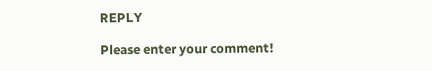REPLY

Please enter your comment!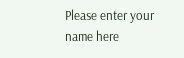Please enter your name here